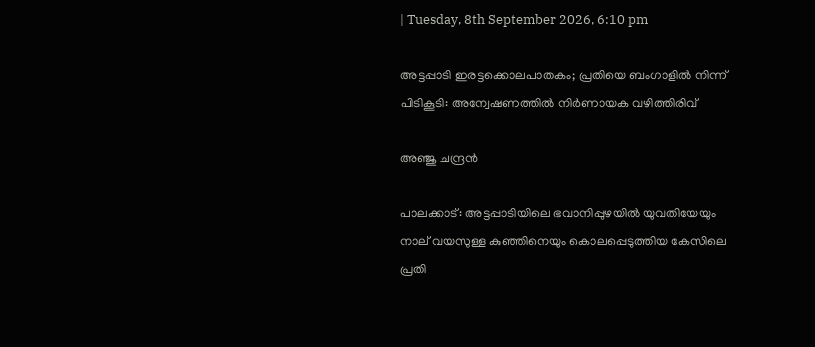| Tuesday, 8th September 2026, 6:10 pm

അട്ടപ്പാടി ഇരട്ടക്കൊലപാതകം; പ്രതിയെ ബംഗാളില്‍ നിന്ന് പിടികൂടി: അന്വേഷണത്തില്‍ നിര്‍ണായക വഴിത്തിരിവ്

അഞ്ജു ചന്ദ്രന്‍

പാലക്കാട്: അട്ടപ്പാടിയിലെ ഭവാനിപ്പുഴയില്‍ യുവതിയേയും നാല് വയസുള്ള കുഞ്ഞിനെയും കൊലപ്പെടുത്തിയ കേസിലെ പ്രതി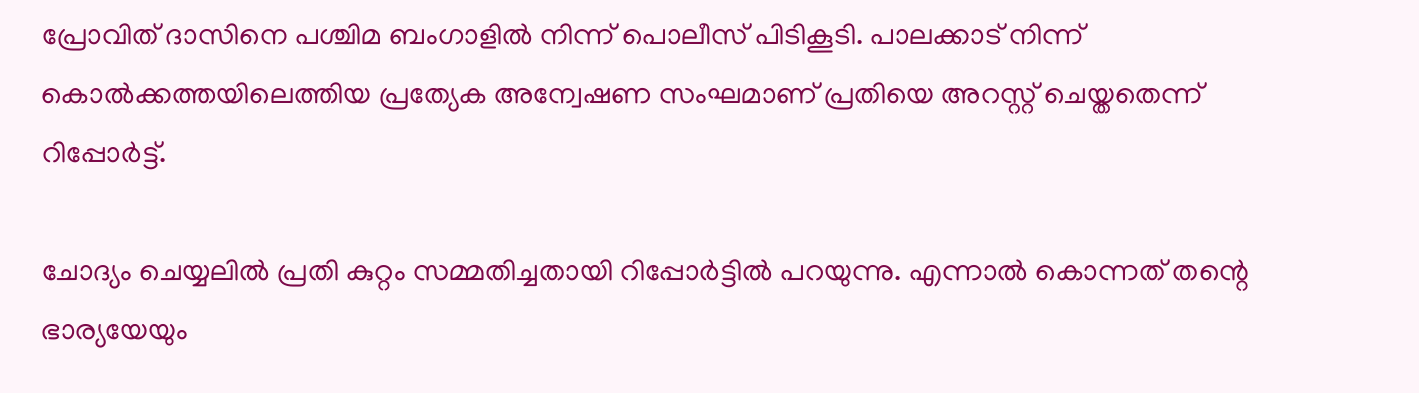പ്രോവിത് ദാസിനെ പശ്ചിമ ബംഗാളില്‍ നിന്ന് പൊലീസ് പിടികൂടി. പാലക്കാട് നിന്ന് കൊല്‍ക്കത്തയിലെത്തിയ പ്രത്യേക അന്വേഷണ സംഘമാണ് പ്രതിയെ അറസ്റ്റ് ചെയ്തതെന്ന് റിപ്പോര്‍ട്ട്.

ചോദ്യം ചെയ്യലില്‍ പ്രതി കുറ്റം സമ്മതിച്ചതായി റിപ്പോര്‍ട്ടില്‍ പറയുന്നു. എന്നാല്‍ കൊന്നത് തന്റെ ഭാര്യയേയും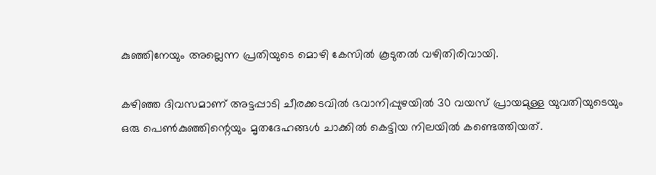കുഞ്ഞിനേയും അല്ലെന്ന പ്രതിയുടെ മൊഴി കേസില്‍ കൂടുതല്‍ വഴിതിരിവായി.

കഴിഞ്ഞ ദിവസമാണ് അട്ടപ്പാടി ചീരക്കടവില്‍ ഭവാനിപ്പുഴയില്‍ 30 വയസ് പ്രായമുള്ള യുവതിയുടെയും ഒരു പെണ്‍കുഞ്ഞിന്റെയും മൃതദേഹങ്ങള്‍ ചാക്കില്‍ കെട്ടിയ നിലയില്‍ കണ്ടെത്തിയത്.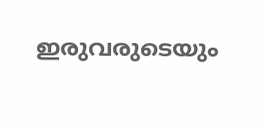ഇരുവരുടെയും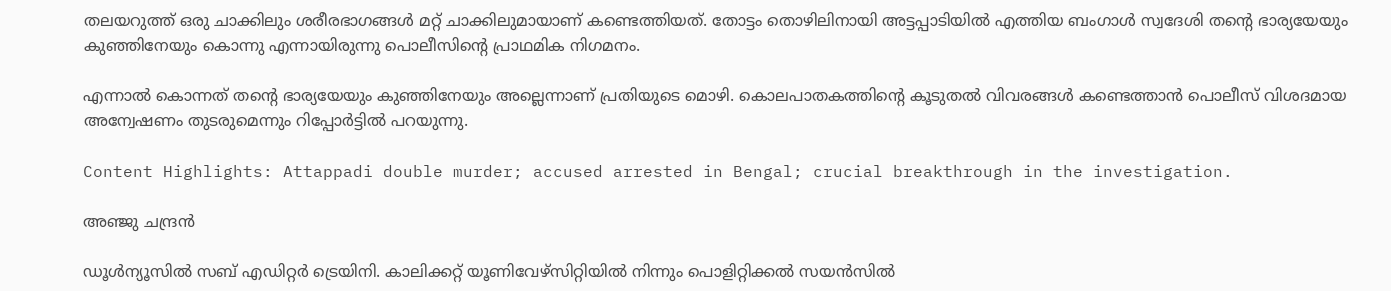തലയറുത്ത് ഒരു ചാക്കിലും ശരീരഭാഗങ്ങള്‍ മറ്റ് ചാക്കിലുമായാണ് കണ്ടെത്തിയത്. തോട്ടം തൊഴിലിനായി അട്ടപ്പാടിയില്‍ എത്തിയ ബംഗാള്‍ സ്വദേശി തന്റെ ഭാര്യയേയും കുഞ്ഞിനേയും കൊന്നു എന്നായിരുന്നു പൊലീസിന്റെ പ്രാഥമിക നിഗമനം.

എന്നാല്‍ കൊന്നത് തന്റെ ഭാര്യയേയും കുഞ്ഞിനേയും അല്ലെന്നാണ് പ്രതിയുടെ മൊഴി. കൊലപാതകത്തിന്റെ കൂടുതല്‍ വിവരങ്ങള്‍ കണ്ടെത്താന്‍ പൊലീസ് വിശദമായ അന്വേഷണം തുടരുമെന്നും റിപ്പോര്‍ട്ടില്‍ പറയുന്നു.

Content Highlights: Attappadi double murder; accused arrested in Bengal; crucial breakthrough in the investigation.

അഞ്ജു ചന്ദ്രന്‍

ഡൂള്‍ന്യൂസില്‍ സബ് എഡിറ്റര്‍ ട്രെയിനി. കാലിക്കറ്റ് യൂണിവേഴ്‌സിറ്റിയില്‍ നിന്നും പൊളിറ്റിക്കല്‍ സയന്‍സില്‍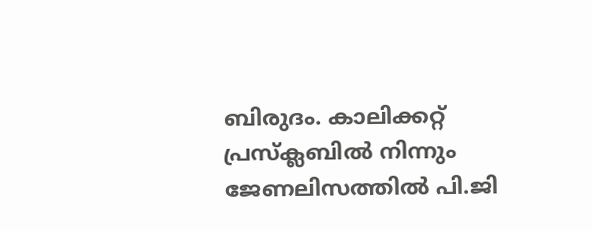ബിരുദം. കാലിക്കറ്റ് പ്രസ്‌ക്ലബില്‍ നിന്നും ജേണലിസത്തില്‍ പി.ജി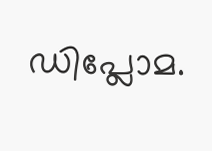ഡിപ്ലോമ.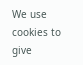We use cookies to give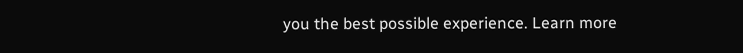you the best possible experience. Learn more